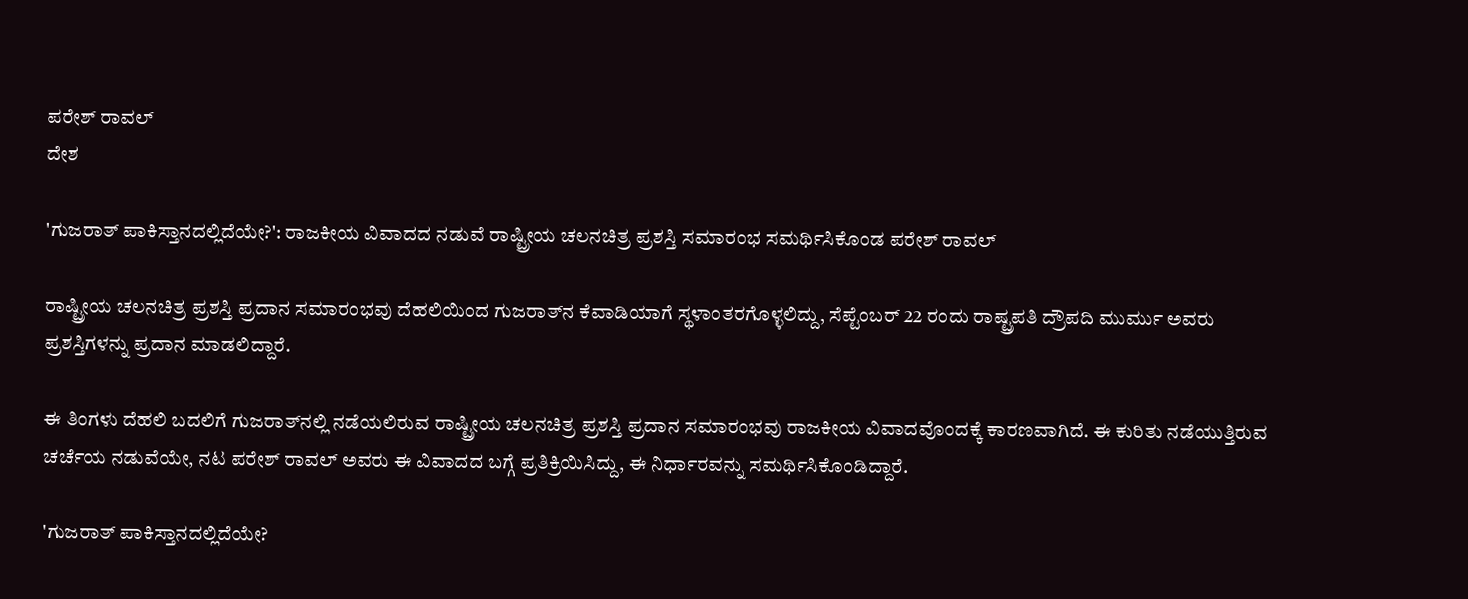ಪರೇಶ್ ರಾವಲ್
ದೇಶ

'ಗುಜರಾತ್ ಪಾಕಿಸ್ತಾನದಲ್ಲಿದೆಯೇ?': ರಾಜಕೀಯ ವಿವಾದದ ನಡುವೆ ರಾಷ್ಟ್ರೀಯ ಚಲನಚಿತ್ರ ಪ್ರಶಸ್ತಿ ಸಮಾರಂಭ ಸಮರ್ಥಿಸಿಕೊಂಡ ಪರೇಶ್ ರಾವಲ್

ರಾಷ್ಟ್ರೀಯ ಚಲನಚಿತ್ರ ಪ್ರಶಸ್ತಿ ಪ್ರದಾನ ಸಮಾರಂಭವು ದೆಹಲಿಯಿಂದ ಗುಜರಾತ್‌ನ ಕೆವಾಡಿಯಾಗೆ ಸ್ಥಳಾಂತರಗೊಳ್ಳಲಿದ್ದು, ಸೆಪ್ಟೆಂಬರ್ 22 ರಂದು ರಾಷ್ಟ್ರಪತಿ ದ್ರೌಪದಿ ಮುರ್ಮು ಅವರು ಪ್ರಶಸ್ತಿಗಳನ್ನು ಪ್ರದಾನ ಮಾಡಲಿದ್ದಾರೆ.

ಈ ತಿಂಗಳು ದೆಹಲಿ ಬದಲಿಗೆ ಗುಜರಾತ್‌ನಲ್ಲಿ ನಡೆಯಲಿರುವ ರಾಷ್ಟ್ರೀಯ ಚಲನಚಿತ್ರ ಪ್ರಶಸ್ತಿ ಪ್ರದಾನ ಸಮಾರಂಭವು ರಾಜಕೀಯ ವಿವಾದವೊಂದಕ್ಕೆ ಕಾರಣವಾಗಿದೆ. ಈ ಕುರಿತು ನಡೆಯುತ್ತಿರುವ ಚರ್ಚೆಯ ನಡುವೆಯೇ, ನಟ ಪರೇಶ್ ರಾವಲ್ ಅವರು ಈ ವಿವಾದದ ಬಗ್ಗೆ ಪ್ರತಿಕ್ರಿಯಿಸಿದ್ದು, ಈ ನಿರ್ಧಾರವನ್ನು ಸಮರ್ಥಿಸಿಕೊಂಡಿದ್ದಾರೆ.

'ಗುಜರಾತ್ ಪಾಕಿಸ್ತಾನದಲ್ಲಿದೆಯೇ?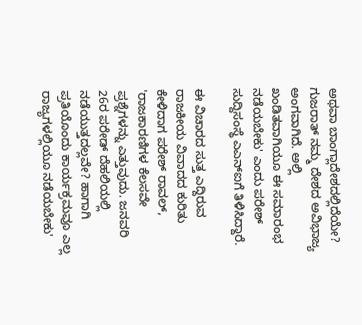ಅಥವಾ ಬಾಂಗ್ಲಾದೇಶದಲ್ಲಿದೆಯೇ? ಗುಜರಾತ್ ನಮ್ಮ ದೇಶದ ಅವಿಭಾಜ್ಯ ಅಂಗವಾಗಿದೆ. ಅಲ್ಲಿ ಖಂಡಿತವಾಗಿಯೂ ಈ ಸಮಾರಂಭ ನಡೆಯಬೇಕು' ಎಂದು ಪರೇಶ್ ಸುದ್ದಿಸಂಸ್ಥೆ ಎಎನ್‌ಐಗೆ ತಿಳಿಸಿದ್ದಾರೆ.

ಈ ವಿಚಾರದ ಸುತ್ತ ಎದ್ದಿರುವ ರಾಜಕೀಯ ವಿವಾದದ ಕುರಿತು ಕೇಳಿದಾಗ ಪರೇಶ್ ರಾವಲ್, 'ರಾಜಕಾರಣಿಗಳ ಕೆಲಸವೇ ಪ್ರಶ್ನೆಗಳನ್ನು ಎತ್ತುವುದು. ಜನವರಿ 26ರ ಪರೇಡ್ ದೆಹಲಿಯಲ್ಲಿ ನಡೆಯುತ್ತದಲ್ಲವೇ? ಹಾಗಾಗಿ ಪ್ರತಿಯೊಂದು ಕಾರ್ಯಕ್ರಮವೂ ಎಲ್ಲ ರಾಜ್ಯಗಳಲ್ಲಿಯೂ ನಡೆಯಬೇಕು'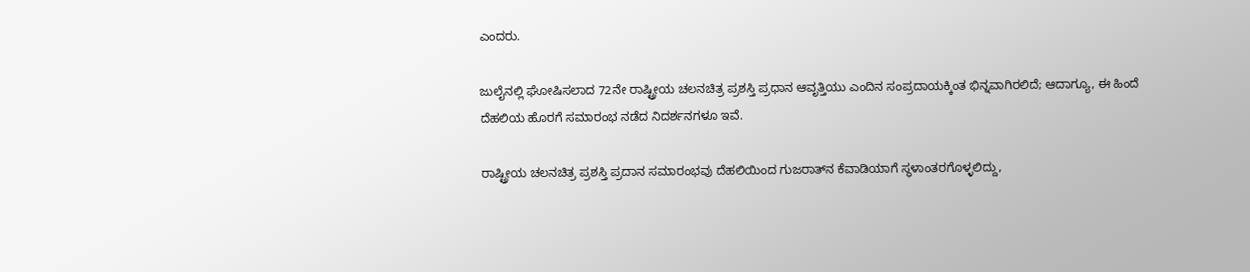ಎಂದರು.

ಜುಲೈನಲ್ಲಿ ಘೋಷಿಸಲಾದ 72ನೇ ರಾಷ್ಟ್ರೀಯ ಚಲನಚಿತ್ರ ಪ್ರಶಸ್ತಿ ಪ್ರಧಾನ ಆವೃತ್ತಿಯು ಎಂದಿನ ಸಂಪ್ರದಾಯಕ್ಕಿಂತ ಭಿನ್ನವಾಗಿರಲಿದೆ; ಆದಾಗ್ಯೂ, ಈ ಹಿಂದೆ ದೆಹಲಿಯ ಹೊರಗೆ ಸಮಾರಂಭ ನಡೆದ ನಿದರ್ಶನಗಳೂ ಇವೆ.

ರಾಷ್ಟ್ರೀಯ ಚಲನಚಿತ್ರ ಪ್ರಶಸ್ತಿ ಪ್ರದಾನ ಸಮಾರಂಭವು ದೆಹಲಿಯಿಂದ ಗುಜರಾತ್‌ನ ಕೆವಾಡಿಯಾಗೆ ಸ್ಥಳಾಂತರಗೊಳ್ಳಲಿದ್ದು,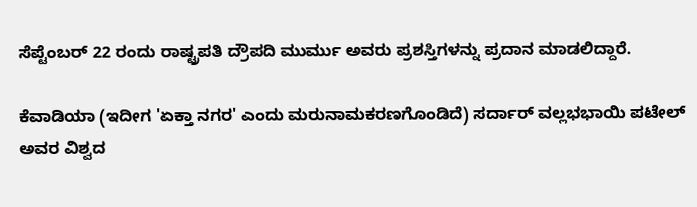ಸೆಪ್ಟೆಂಬರ್ 22 ರಂದು ರಾಷ್ಟ್ರಪತಿ ದ್ರೌಪದಿ ಮುರ್ಮು ಅವರು ಪ್ರಶಸ್ತಿಗಳನ್ನು ಪ್ರದಾನ ಮಾಡಲಿದ್ದಾರೆ.

ಕೆವಾಡಿಯಾ (ಇದೀಗ 'ಏಕ್ತಾ ನಗರ' ಎಂದು ಮರುನಾಮಕರಣಗೊಂಡಿದೆ) ಸರ್ದಾರ್ ವಲ್ಲಭಭಾಯಿ ಪಟೇಲ್ ಅವರ ವಿಶ್ವದ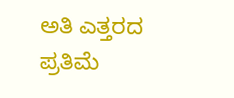ಅತಿ ಎತ್ತರದ ಪ್ರತಿಮೆ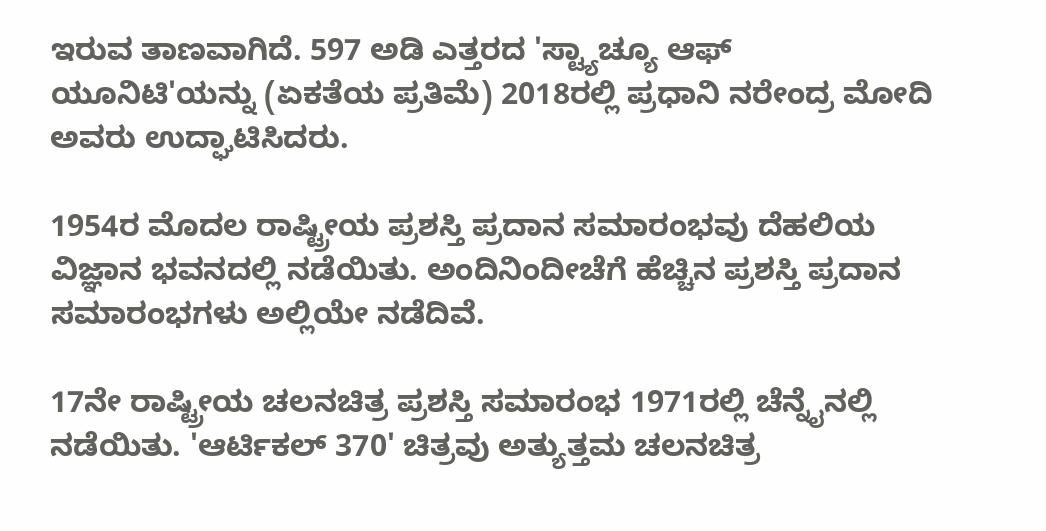ಇರುವ ತಾಣವಾಗಿದೆ. 597 ಅಡಿ ಎತ್ತರದ 'ಸ್ಟ್ಯಾಚ್ಯೂ ಆಫ್ ಯೂನಿಟಿ'ಯನ್ನು (ಏಕತೆಯ ಪ್ರತಿಮೆ) 2018ರಲ್ಲಿ ಪ್ರಧಾನಿ ನರೇಂದ್ರ ಮೋದಿ ಅವರು ಉದ್ಘಾಟಿಸಿದರು.

1954ರ ಮೊದಲ ರಾಷ್ಟ್ರೀಯ ಪ್ರಶಸ್ತಿ ಪ್ರದಾನ ಸಮಾರಂಭವು ದೆಹಲಿಯ ವಿಜ್ಞಾನ ಭವನದಲ್ಲಿ ನಡೆಯಿತು. ಅಂದಿನಿಂದೀಚೆಗೆ ಹೆಚ್ಚಿನ ಪ್ರಶಸ್ತಿ ಪ್ರದಾನ ಸಮಾರಂಭಗಳು ಅಲ್ಲಿಯೇ ನಡೆದಿವೆ.

17ನೇ ರಾಷ್ಟ್ರೀಯ ಚಲನಚಿತ್ರ ಪ್ರಶಸ್ತಿ ಸಮಾರಂಭ 1971ರಲ್ಲಿ ಚೆನ್ನೈನಲ್ಲಿ ನಡೆಯಿತು. 'ಆರ್ಟಿಕಲ್ 370' ಚಿತ್ರವು ಅತ್ಯುತ್ತಮ ಚಲನಚಿತ್ರ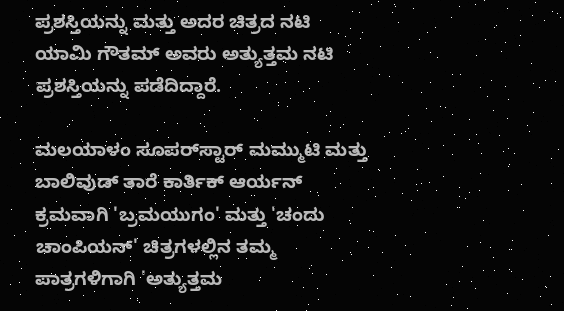ಪ್ರಶಸ್ತಿಯನ್ನು ಮತ್ತು ಅದರ ಚಿತ್ರದ ನಟಿ ಯಾಮಿ ಗೌತಮ್ ಅವರು ಅತ್ಯುತ್ತಮ ನಟಿ ಪ್ರಶಸ್ತಿಯನ್ನು ಪಡೆದಿದ್ದಾರೆ.

ಮಲಯಾಳಂ ಸೂಪರ್‌ಸ್ಟಾರ್ ಮಮ್ಮುಟಿ ಮತ್ತು ಬಾಲಿವುಡ್ ತಾರೆ ಕಾರ್ತಿಕ್ ಆರ್ಯನ್ ಕ್ರಮವಾಗಿ 'ಬ್ರಮಯುಗಂ' ಮತ್ತು 'ಚಂದು ಚಾಂಪಿಯನ್' ಚಿತ್ರಗಳಲ್ಲಿನ ತಮ್ಮ ಪಾತ್ರಗಳಿಗಾಗಿ 'ಅತ್ಯುತ್ತಮ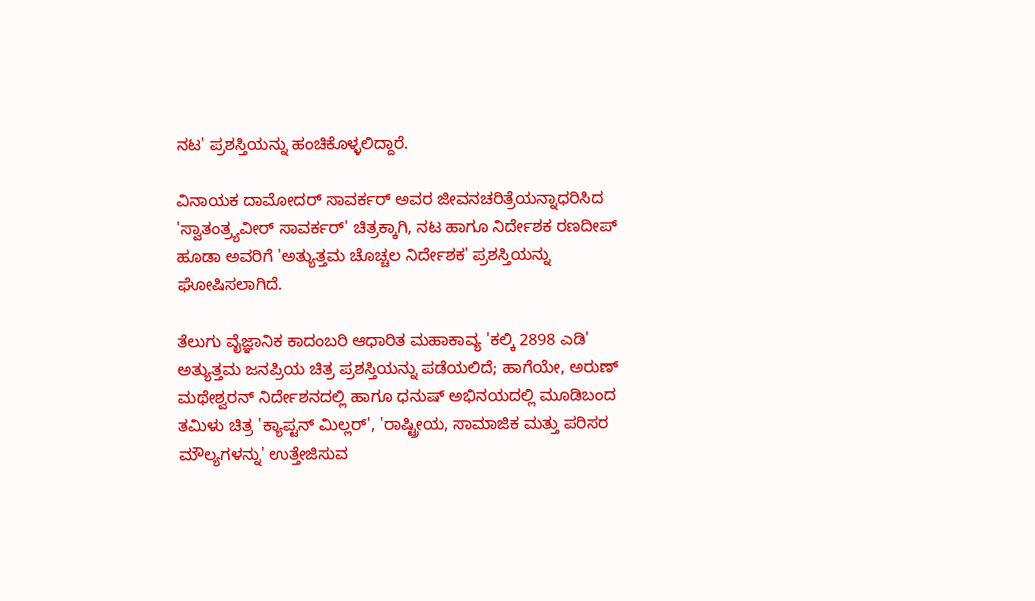ನಟ' ಪ್ರಶಸ್ತಿಯನ್ನು ಹಂಚಿಕೊಳ್ಳಲಿದ್ದಾರೆ.

ವಿನಾಯಕ ದಾಮೋದರ್ ಸಾವರ್ಕರ್ ಅವರ ಜೀವನಚರಿತ್ರೆಯನ್ನಾಧರಿಸಿದ 'ಸ್ವಾತಂತ್ರ್ಯವೀರ್ ಸಾವರ್ಕರ್' ಚಿತ್ರಕ್ಕಾಗಿ, ನಟ ಹಾಗೂ ನಿರ್ದೇಶಕ ರಣದೀಪ್ ಹೂಡಾ ಅವರಿಗೆ 'ಅತ್ಯುತ್ತಮ ಚೊಚ್ಚಲ ನಿರ್ದೇಶಕ' ಪ್ರಶಸ್ತಿಯನ್ನು ಘೋಷಿಸಲಾಗಿದೆ.

ತೆಲುಗು ವೈಜ್ಞಾನಿಕ ಕಾದಂಬರಿ ಆಧಾರಿತ ಮಹಾಕಾವ್ಯ 'ಕಲ್ಕಿ 2898 ಎಡಿ' ಅತ್ಯುತ್ತಮ ಜನಪ್ರಿಯ ಚಿತ್ರ ಪ್ರಶಸ್ತಿಯನ್ನು ಪಡೆಯಲಿದೆ; ಹಾಗೆಯೇ, ಅರುಣ್ ಮಥೇಶ್ವರನ್ ನಿರ್ದೇಶನದಲ್ಲಿ ಹಾಗೂ ಧನುಷ್ ಅಭಿನಯದಲ್ಲಿ ಮೂಡಿಬಂದ ತಮಿಳು ಚಿತ್ರ 'ಕ್ಯಾಪ್ಟನ್ ಮಿಲ್ಲರ್', 'ರಾಷ್ಟ್ರೀಯ, ಸಾಮಾಜಿಕ ಮತ್ತು ಪರಿಸರ ಮೌಲ್ಯಗಳನ್ನು' ಉತ್ತೇಜಿಸುವ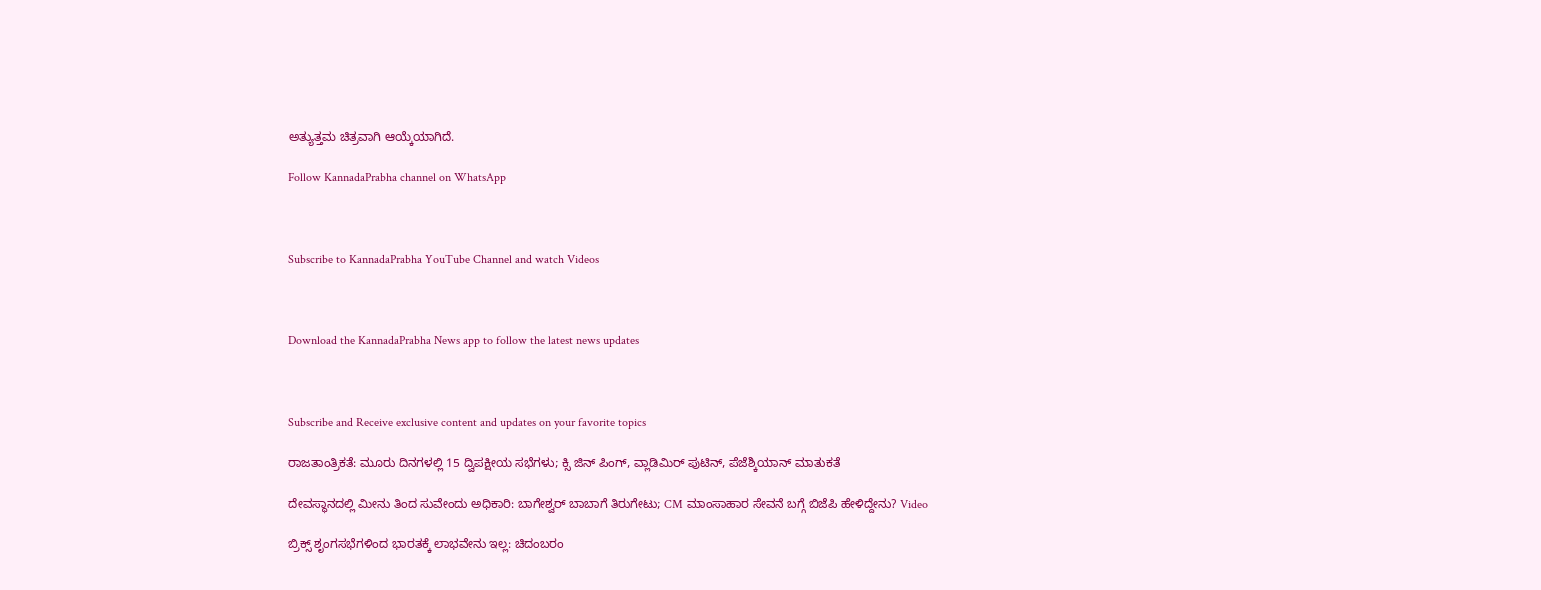ಅತ್ಯುತ್ತಮ ಚಿತ್ರವಾಗಿ ಆಯ್ಕೆಯಾಗಿದೆ.

Follow KannadaPrabha channel on WhatsApp



Subscribe to KannadaPrabha YouTube Channel and watch Videos



Download the KannadaPrabha News app to follow the latest news updates



Subscribe and Receive exclusive content and updates on your favorite topics

ರಾಜತಾಂತ್ರಿಕತೆ: ಮೂರು ದಿನಗಳಲ್ಲಿ 15 ದ್ವಿಪಕ್ಷೀಯ ಸಭೆಗಳು; ಕ್ಸಿ ಜಿನ್ ಪಿಂಗ್, ವ್ಲಾಡಿಮಿರ್ ಪುಟಿನ್, ಪೆಜೆಶ್ಕಿಯಾನ್ ಮಾತುಕತೆ

ದೇವಸ್ಥಾನದಲ್ಲಿ ಮೀನು ತಿಂದ ಸುವೇಂದು ಅಧಿಕಾರಿ: ಬಾಗೇಶ್ವರ್ ಬಾಬಾಗೆ ತಿರುಗೇಟು; CM ಮಾಂಸಾಹಾರ ಸೇವನೆ ಬಗ್ಗೆ ಬಿಜೆಪಿ ಹೇಳಿದ್ದೇನು? Video

ಬ್ರಿಕ್ಸ್ ಶೃಂಗಸಭೆಗಳಿಂದ ಭಾರತಕ್ಕೆ ಲಾಭವೇನು ಇಲ್ಲ: ಚಿದಂಬರಂ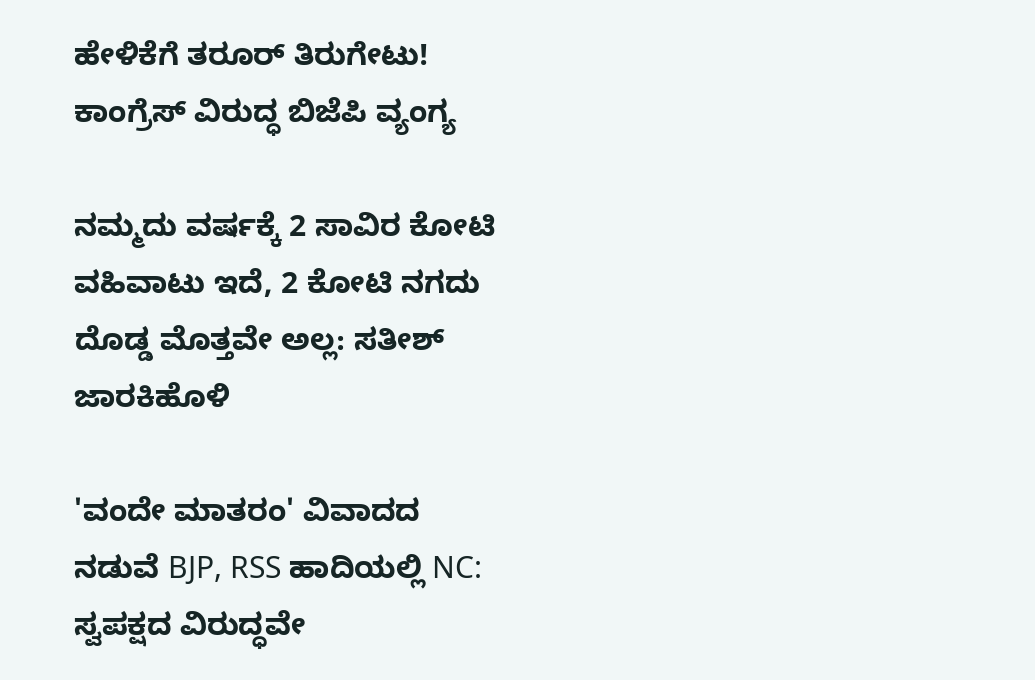ಹೇಳಿಕೆಗೆ ತರೂರ್ ತಿರುಗೇಟು! ಕಾಂಗ್ರೆಸ್ ವಿರುದ್ಧ ಬಿಜೆಪಿ ವ್ಯಂಗ್ಯ

ನಮ್ಮದು ವರ್ಷಕ್ಕೆ 2 ಸಾವಿರ ಕೋಟಿ ವಹಿವಾಟು ಇದೆ, 2 ಕೋಟಿ ನಗದು ದೊಡ್ಡ ಮೊತ್ತವೇ ಅಲ್ಲ: ಸತೀಶ್‌ ಜಾರಕಿಹೊಳಿ

'ವಂದೇ ಮಾತರಂ' ವಿವಾದದ ನಡುವೆ BJP, RSS ಹಾದಿಯಲ್ಲಿ NC: ಸ್ವಪಕ್ಷದ ವಿರುದ್ಧವೇ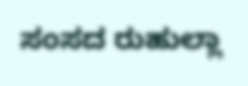ಸಂಸದ ರುಹುಲ್ಲಾ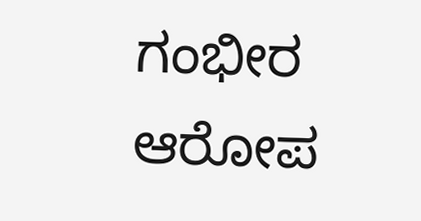ಗಂಭೀರ ಆರೋಪ